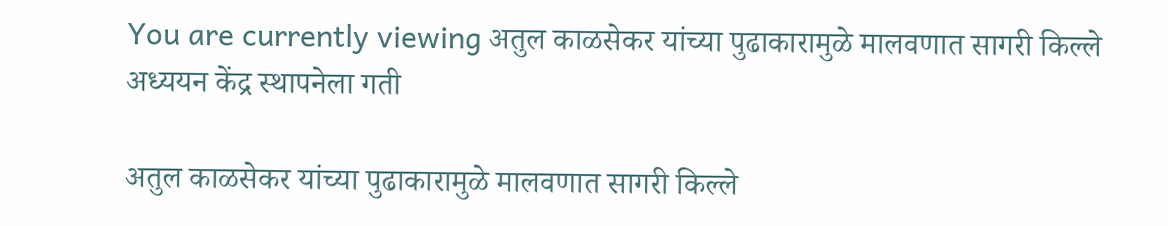You are currently viewing अतुल काळसेकर यांच्या पुढाकारामुळे मालवणात सागरी किल्ले अध्ययन केंद्र स्थापनेला गती

अतुल काळसेकर यांच्या पुढाकारामुळे मालवणात सागरी किल्ले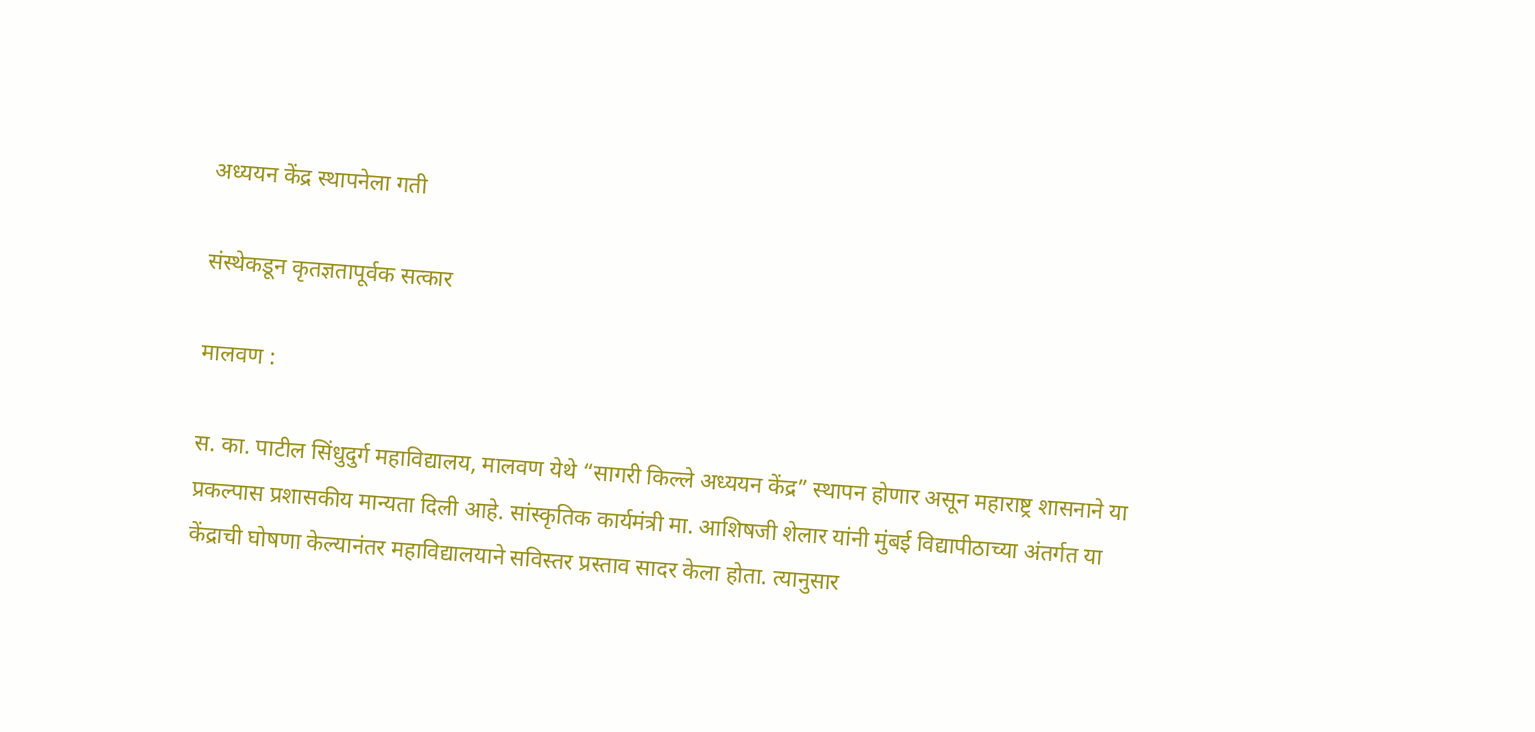अध्ययन केंद्र स्थापनेला गती

संस्थेकडून कृतज्ञतापूर्वक सत्कार

मालवण :

स. का. पाटील सिंधुदुर्ग महाविद्यालय, मालवण येथे “सागरी किल्ले अध्ययन केंद्र” स्थापन होणार असून महाराष्ट्र शासनाने या प्रकल्पास प्रशासकीय मान्यता दिली आहे. सांस्कृतिक कार्यमंत्री मा. आशिषजी शेलार यांनी मुंबई विद्यापीठाच्या अंतर्गत या केंद्राची घोषणा केल्यानंतर महाविद्यालयाने सविस्तर प्रस्ताव सादर केला होता. त्यानुसार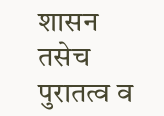शासन तसेच पुरातत्व व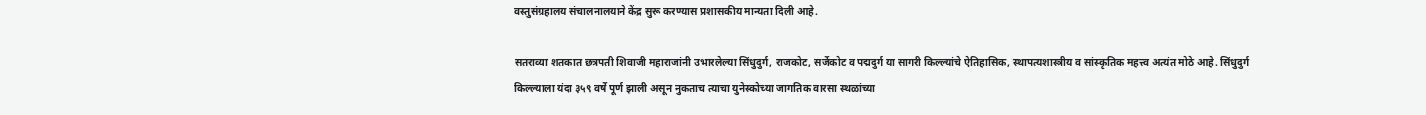वस्तुसंग्रहालय संचालनालयाने केंद्र सुरू करण्यास प्रशासकीय मान्यता दिली आहे.

सतराव्या शतकात छत्रपती शिवाजी महाराजांनी उभारलेल्या सिंधुदुर्ग, राजकोट, सर्जेकोट व पद्मदुर्ग या सागरी किल्ल्यांचे ऐतिहासिक, स्थापत्यशास्त्रीय व सांस्कृतिक महत्त्व अत्यंत मोठे आहे. सिंधुदुर्ग किल्ल्याला यंदा ३५९ वर्षे पूर्ण झाली असून नुकताच त्याचा युनेस्कोच्या जागतिक वारसा स्थळांच्या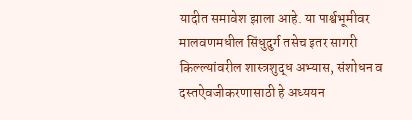यादीत समावेश झाला आहे. या पार्श्वभूमीवर मालवणमधील सिंधुदुर्ग तसेच इतर सागरी किल्ल्यांवरील शास्त्रशुद्ध अभ्यास, संशोधन व दस्तऐवजीकरणासाठी हे अध्ययन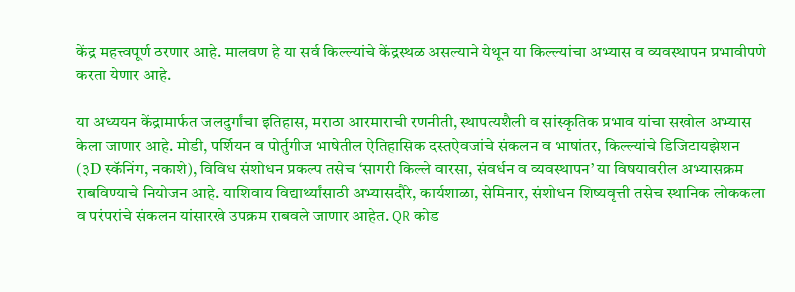केंद्र महत्त्वपूर्ण ठरणार आहे. मालवण हे या सर्व किल्ल्यांचे केंद्रस्थळ असल्याने येथून या किल्ल्यांचा अभ्यास व व्यवस्थापन प्रभावीपणे करता येणार आहे.

या अध्ययन केंद्रामार्फत जलदुर्गांचा इतिहास, मराठा आरमाराची रणनीती, स्थापत्यशैली व सांस्कृतिक प्रभाव यांचा सखोल अभ्यास केला जाणार आहे. मोडी, पर्शियन व पोर्तुगीज भाषेतील ऐतिहासिक दस्तऐवजांचे संकलन व भाषांतर, किल्ल्यांचे डिजिटायझेशन (३D स्कॅनिंग, नकाशे), विविध संशोधन प्रकल्प तसेच ‘सागरी किल्ले वारसा, संवर्धन व व्यवस्थापन’ या विषयावरील अभ्यासक्रम राबविण्याचे नियोजन आहे. याशिवाय विद्यार्थ्यांसाठी अभ्यासदौरे, कार्यशाळा, सेमिनार, संशोधन शिष्यवृत्ती तसेच स्थानिक लोककला व परंपरांचे संकलन यांसारखे उपक्रम राबवले जाणार आहेत. QR कोड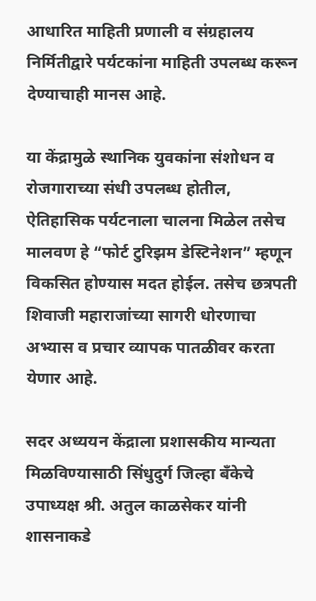आधारित माहिती प्रणाली व संग्रहालय निर्मितीद्वारे पर्यटकांना माहिती उपलब्ध करून देण्याचाही मानस आहे.

या केंद्रामुळे स्थानिक युवकांना संशोधन व रोजगाराच्या संधी उपलब्ध होतील, ऐतिहासिक पर्यटनाला चालना मिळेल तसेच मालवण हे “फोर्ट टुरिझम डेस्टिनेशन” म्हणून विकसित होण्यास मदत होईल. तसेच छत्रपती शिवाजी महाराजांच्या सागरी धोरणाचा अभ्यास व प्रचार व्यापक पातळीवर करता येणार आहे.

सदर अध्ययन केंद्राला प्रशासकीय मान्यता मिळविण्यासाठी सिंधुदुर्ग जिल्हा बँकेचे उपाध्यक्ष श्री. अतुल काळसेकर यांनी शासनाकडे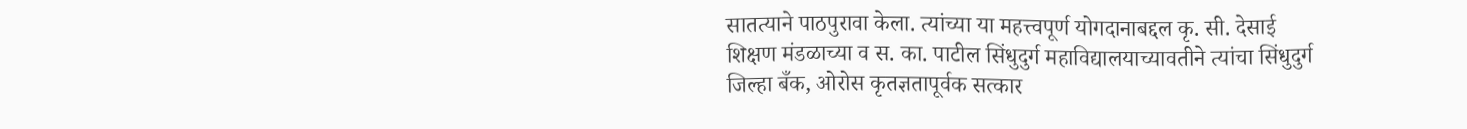सातत्याने पाठपुरावा केला. त्यांच्या या महत्त्वपूर्ण योगदानाबद्दल कृ. सी. देसाई शिक्षण मंडळाच्या व स. का. पाटील सिंधुदुर्ग महाविद्यालयाच्यावतीने त्यांचा सिंधुदुर्ग जिल्हा बँक, ओरोस कृतज्ञतापूर्वक सत्कार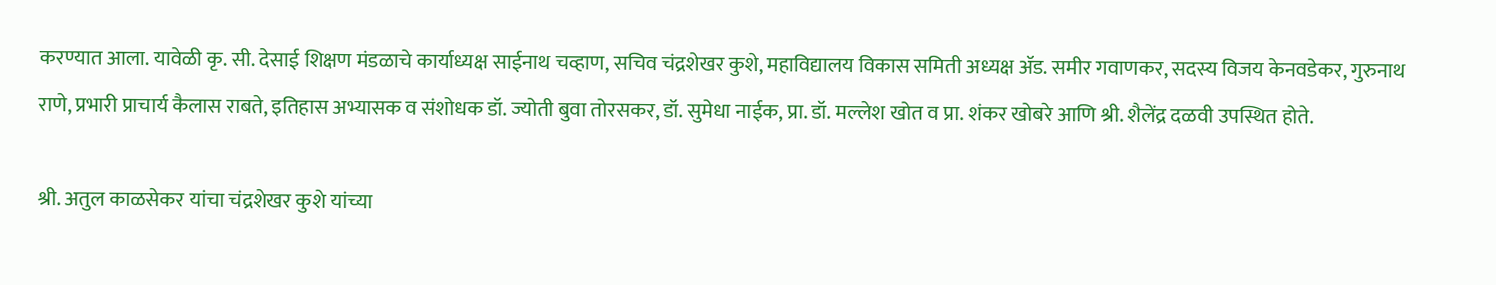करण्यात आला. यावेळी कृ. सी. देसाई शिक्षण मंडळाचे कार्याध्यक्ष साईनाथ चव्हाण, सचिव चंद्रशेखर कुशे, महाविद्यालय विकास समिती अध्यक्ष ॲड. समीर गवाणकर, सदस्य विजय केनवडेकर, गुरुनाथ राणे, प्रभारी प्राचार्य कैलास राबते, इतिहास अभ्यासक व संशोधक डॉ. ज्योती बुवा तोरसकर, डॉ. सुमेधा नाईक, प्रा. डॉ. मल्लेश खोत व प्रा. शंकर खोबरे आणि श्री. शैलेंद्र दळवी उपस्थित होते.

श्री. अतुल काळसेकर यांचा चंद्रशेखर कुशे यांच्या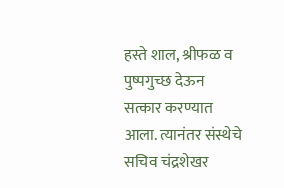हस्ते शाल, श्रीफळ व पुष्पगुच्छ देऊन सत्कार करण्यात आला. त्यानंतर संस्थेचे सचिव चंद्रशेखर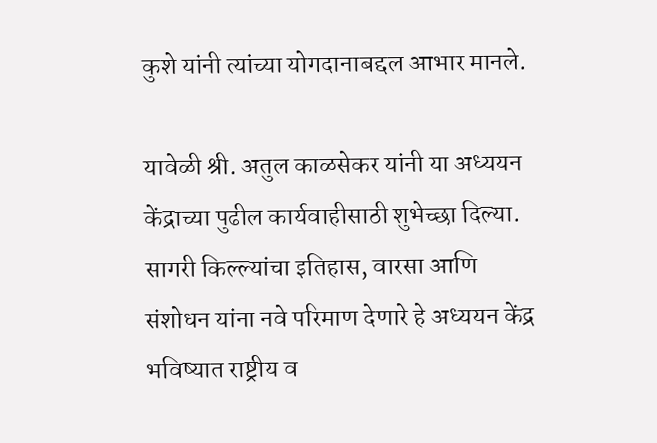कुशे यांनी त्यांच्या योगदानाबद्दल आभार मानले.

यावेळी श्री. अतुल काळसेकर यांनी या अध्ययन केंद्राच्या पुढील कार्यवाहीसाठी शुभेच्छा दिल्या. सागरी किल्ल्यांचा इतिहास, वारसा आणि संशोधन यांना नवे परिमाण देणारे हे अध्ययन केंद्र भविष्यात राष्ट्रीय व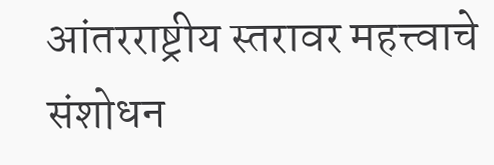आंतरराष्ट्रीय स्तरावर महत्त्वाचे संशोधन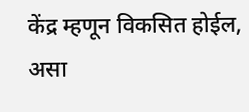केंद्र म्हणून विकसित होईल, असा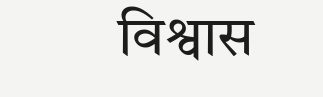विश्वास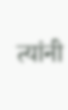त्यांनी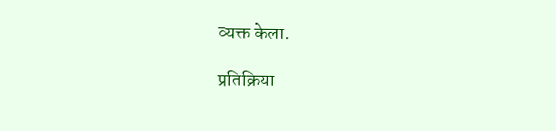व्यक्त केला.

प्रतिक्रिया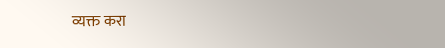व्यक्त करा